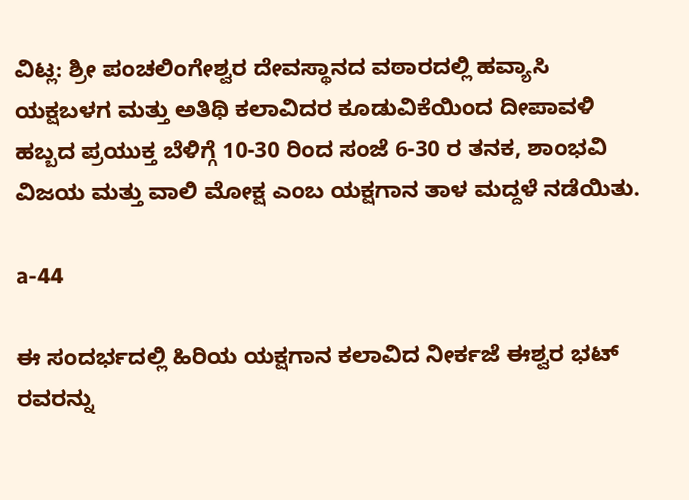ವಿಟ್ಲ: ಶ್ರೀ ಪಂಚಲಿಂಗೇಶ್ವರ ದೇವಸ್ಥಾನದ ವಠಾರದಲ್ಲಿ ಹವ್ಯಾಸಿ ಯಕ್ಷಬಳಗ ಮತ್ತು ಅತಿಥಿ ಕಲಾವಿದರ ಕೂಡುವಿಕೆಯಿಂದ ದೀಪಾವಳಿ ಹಬ್ಬದ ಪ್ರಯುಕ್ತ ಬೆಳಿಗ್ಗೆ 10-30 ರಿಂದ ಸಂಜೆ 6-30 ರ ತನಕ, ಶಾಂಭವಿ ವಿಜಯ ಮತ್ತು ವಾಲಿ ಮೋಕ್ಷ ಎಂಬ ಯಕ್ಷಗಾನ ತಾಳ ಮದ್ದಳೆ ನಡೆಯಿತು.

a-44

ಈ ಸಂದರ್ಭದಲ್ಲಿ ಹಿರಿಯ ಯಕ್ಷಗಾನ ಕಲಾವಿದ ನೀರ್ಕಜೆ ಈಶ್ವರ ಭಟ್ ರವರನ್ನು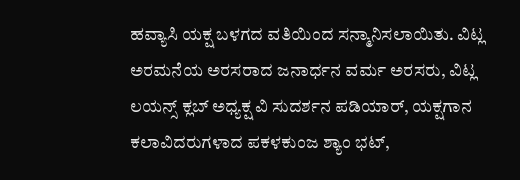ಹವ್ಯಾಸಿ ಯಕ್ಷ ಬಳಗದ ವತಿಯಿಂದ ಸನ್ಮಾನಿಸಲಾಯಿತು. ವಿಟ್ಲ ಅರಮನೆಯ ಅರಸರಾದ ಜನಾರ್ಧನ ವರ್ಮ ಅರಸರು, ವಿಟ್ಲ ಲಯನ್ಸ್ ಕ್ಲಬ್ ಅಧ್ಯಕ್ಷ ವಿ ಸುದರ್ಶನ ಪಡಿಯಾರ್, ಯಕ್ಷಗಾನ ಕಲಾವಿದರುಗಳಾದ ಪಕಳಕುಂಜ ಶ್ಯಾಂ ಭಟ್,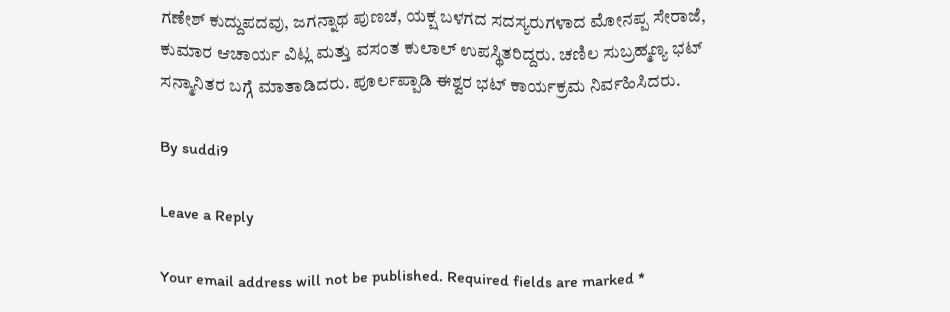ಗಣೇಶ್ ಕುದ್ದುಪದವು, ಜಗನ್ನಾಥ ಪುಣಚ, ಯಕ್ಷ ಬಳಗದ ಸದಸ್ಯರುಗಳಾದ ಮೋನಪ್ಪ ಸೇರಾಜೆ, ಕುಮಾರ ಆಚಾರ್ಯ ವಿಟ್ಲ ಮತ್ತು ವಸಂತ ಕುಲಾಲ್ ಉಪಸ್ಥಿತರಿದ್ದರು. ಚಣಿಲ ಸುಬ್ರಹ್ಮಣ್ಯ ಭಟ್ ಸನ್ಮಾನಿತರ ಬಗ್ಗೆ ಮಾತಾಡಿದರು. ಪೂರ್ಲಪ್ಪಾಡಿ ಈಶ್ವರ ಭಟ್ ಕಾರ್ಯಕ್ರಮ ನಿರ್ವಹಿಸಿದರು.

By suddi9

Leave a Reply

Your email address will not be published. Required fields are marked *